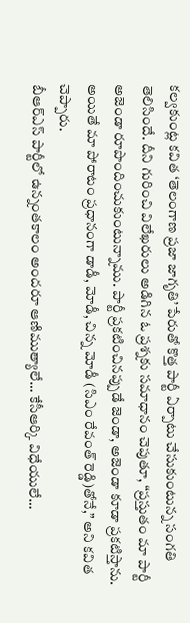కల్వకుంట్ల కవిత ‘తెలంగాణ ప్రజా జాగృతి’ పేరుతో కొత్త పార్టీ ఏర్పాటు చేసుకుంటున్న సంగతి తెలిసిందే. దీని గురించి విలేఖరులు అడిగిన ఓ ప్రశ్నకు సమాధానం చెపుతూ, “ప్రస్తుతం మా పార్టీ అజెండా రూపొందించుకుంటున్నాము. పార్టీ ప్రకటించినప్పుడే జెండా, అజెండా కూడా ప్రకటిస్తాను. అయితే మా పోరాటం ప్రధానంగా డాడీ, మోడీ, చిన్న మోడీ (సిఎం రేవంత్ రెడ్డి)తోనే,” అని కవిత చెప్పారు.
బీఆర్ఎస్ పార్టీలో ఉన్నంతకాలం అందరూ ఆణిముత్యాలే… కేసీఆర్కి విధేయులే…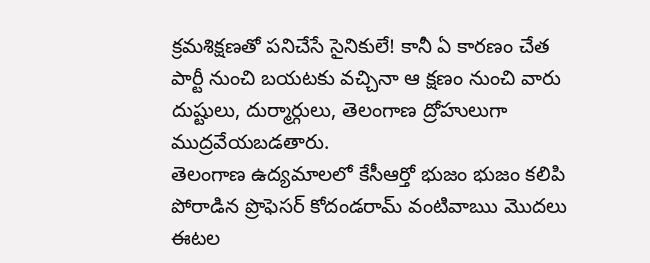క్రమశిక్షణతో పనిచేసే సైనికులే! కానీ ఏ కారణం చేత పార్టీ నుంచి బయటకు వచ్చినా ఆ క్షణం నుంచి వారు దుష్టులు, దుర్మార్గులు, తెలంగాణ ద్రోహులుగా ముద్రవేయబడతారు.
తెలంగాణ ఉద్యమాలలో కేసీఆర్తో భుజం భుజం కలిపి పోరాడిన ప్రొఫెసర్ కోదండరామ్ వంటివాఋ మొదలు ఈటల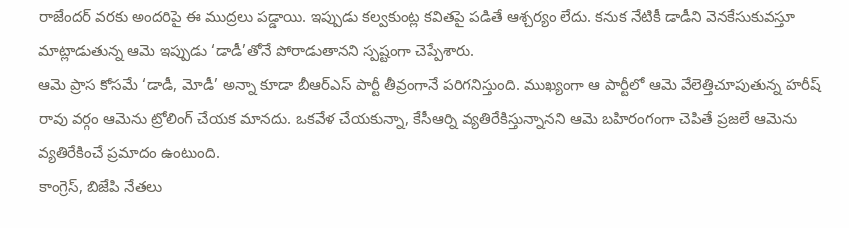రాజేందర్ వరకు అందరిపై ఈ ముద్రలు పడ్డాయి. ఇప్పుడు కల్వకుంట్ల కవితపై పడితే ఆశ్చర్యం లేదు. కనుక నేటికీ డాడీని వెనకేసుకువస్తూ మాట్లాడుతున్న ఆమె ఇప్పుడు ‘డాడీ’తోనే పోరాడుతానని స్పష్టంగా చెప్పేశారు.
ఆమె ప్రాస కోసమే ‘డాడీ, మోడీ’ అన్నా కూడా బీఆర్ఎస్ పార్టీ తీవ్రంగానే పరిగనిస్తుంది. ముఖ్యంగా ఆ పార్టీలో ఆమె వేలెత్తిచూపుతున్న హరీష్ రావు వర్గం ఆమెను ట్రోలింగ్ చేయక మానదు. ఒకవేళ చేయకున్నా, కేసీఆర్ని వ్యతిరేకిస్తున్నానని ఆమె బహిరంగంగా చెపితే ప్రజలే ఆమెను వ్యతిరేకించే ప్రమాదం ఉంటుంది.
కాంగ్రెస్, బిజేపి నేతలు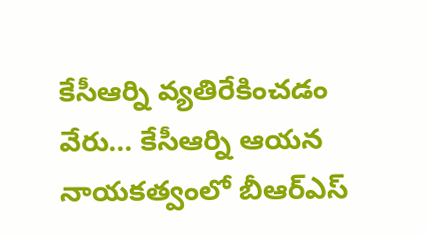కేసీఆర్ని వ్యతిరేకించడం వేరు… కేసీఆర్ని ఆయన నాయకత్వంలో బీఆర్ఎస్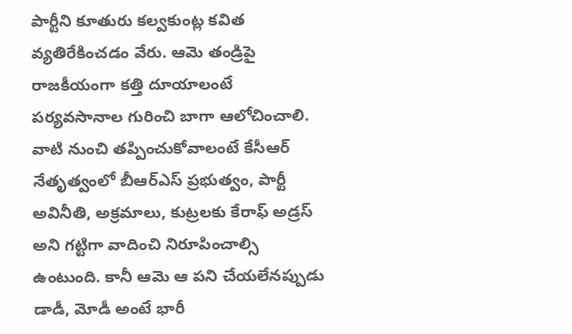పార్టీని కూతురు కల్వకుంట్ల కవిత వ్యతిరేకించడం వేరు. ఆమె తండ్రిపై రాజకీయంగా కత్తి దూయాలంటే పర్యవసానాల గురించి బాగా ఆలోచించాలి.
వాటి నుంచి తప్పించుకోవాలంటే కేసీఆర్ నేతృత్వంలో బీఆర్ఎస్ ప్రభుత్వం, పార్టీ అవినీతి, అక్రమాలు, కుట్రలకు కేరాఫ్ అడ్రస్ అని గట్టిగా వాదించి నిరూపించాల్సి ఉంటుంది. కానీ ఆమె ఆ పని చేయలేనప్పుడు డాడీ, మోడీ అంటే భారీ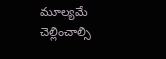మూల్యమే చెల్లించాల్సి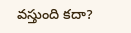వస్తుంది కదా?